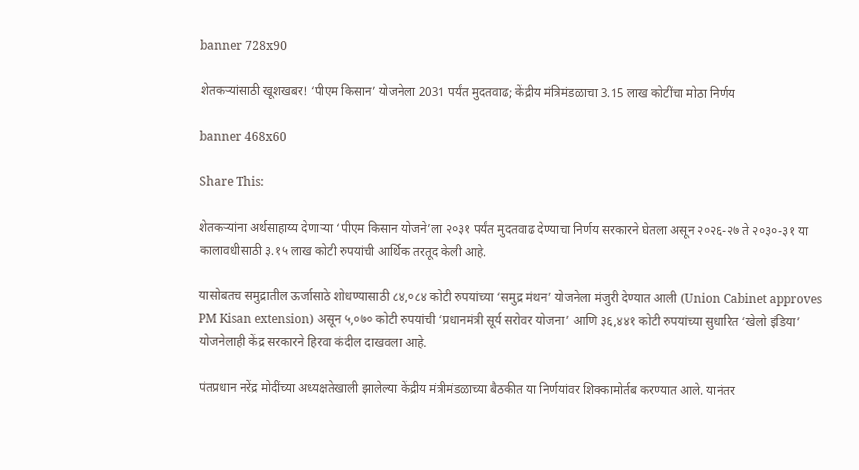banner 728x90

शेतकऱ्यांसाठी खूशखबर! ‘पीएम किसान’ योजनेला 2031 पर्यंत मुदतवाढ; केंद्रीय मंत्रिमंडळाचा 3.15 लाख कोटींचा मोठा निर्णय

banner 468x60

Share This:

शेतकऱ्यांना अर्थसाहाय्य देणाऱ्या ‘पीएम किसान योजने’ला २०३१ पर्यंत मुदतवाढ देण्याचा निर्णय सरकारने घेतला असून २०२६-२७ ते २०३०-३१ या कालावधीसाठी ३.१५ लाख कोटी रुपयांची आर्थिक तरतूद केली आहे.

यासोबतच समुद्रातील ऊर्जासाठे शोधण्यासाठी ८४,०८४ कोटी रुपयांच्या ‘समुद्र मंथन’ योजनेला मंजुरी देण्यात आली (Union Cabinet approves PM Kisan extension) असून ५,०७० कोटी रुपयांची ‘प्रधानमंत्री सूर्य सरोवर योजना’ आणि ३६,४४१ कोटी रुपयांच्या सुधारित ‘खेलो इंडिया’ योजनेलाही केंद्र सरकारने हिरवा कंदील दाखवला आहे.

पंतप्रधान नरेंद्र मोदींच्या अध्यक्षतेखाली झालेल्या केंद्रीय मंत्रीमंडळाच्या बैठकीत या निर्णयांवर शिक्कामोर्तब करण्यात आले. यानंतर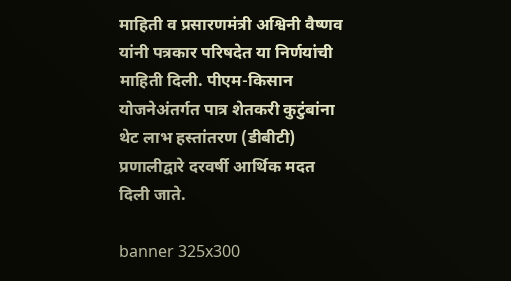माहिती व प्रसारणमंत्री अश्विनी वैष्णव यांनी पत्रकार परिषदेत या निर्णयांची माहिती दिली. पीएम-किसान योजनेअंतर्गत पात्र शेतकरी कुटुंबांना थेट लाभ हस्तांतरण (डीबीटी) प्रणालीद्वारे दरवर्षी आर्थिक मदत दिली जाते.

banner 325x300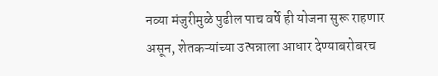नव्या मंजुरीमुळे पुढील पाच वर्षे ही योजना सुरू राहणार असून, शेतकऱ्यांच्या उत्पन्नाला आधार देण्याबरोबरच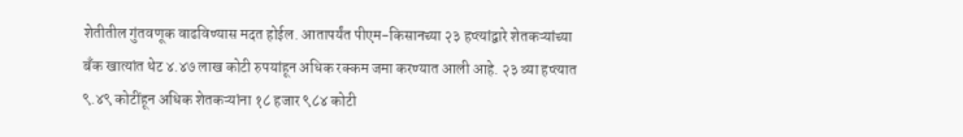शेतीतील गुंतवणूक वाढविण्यास मदत होईल. आतापर्यंत पीएम-किसानच्या २३ हप्त्यांद्वारे शेतकऱ्यांच्या बँक खात्यांत थेट ४.४७ लाख कोटी रुपयांहून अधिक रक्कम जमा करण्यात आली आहे. २३ व्या हप्त्यात ९.४९ कोटींहून अधिक शेतकऱ्यांना १८ हजार ९८४ कोटी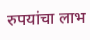रुपयांचा लाभ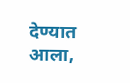देण्यात आला,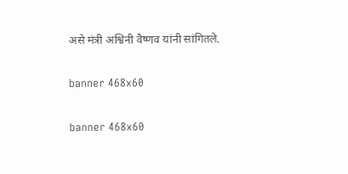असे मंत्री अश्विनी वैष्णव यांनी सांगितले.

banner 468x60

banner 468x60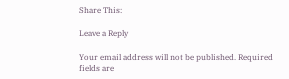Share This:

Leave a Reply

Your email address will not be published. Required fields are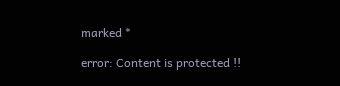marked *

error: Content is protected !!